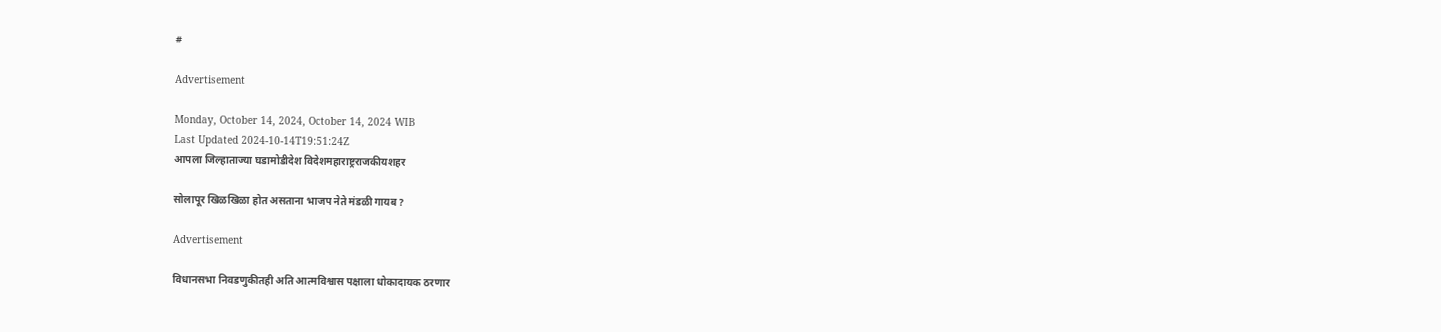#

Advertisement

Monday, October 14, 2024, October 14, 2024 WIB
Last Updated 2024-10-14T19:51:24Z
आपला जिल्हाताज्या घडामोडीदेश विदेशमहाराष्ट्रराजकीयशहर

सोलापूर खिळखिळा होत असताना भाजप नेते मंडळी गायब ?

Advertisement

विधानसभा निवडणुकीतही अति आत्मविश्वास पक्षाला धोकादायक ठरणार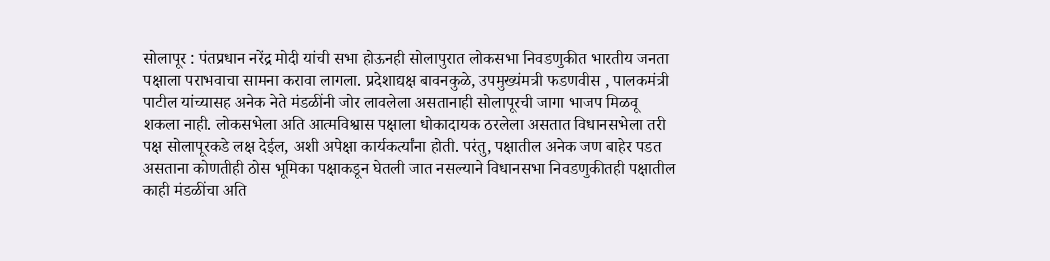सोलापूर : पंतप्रधान नरेंद्र मोदी यांची सभा होऊनही सोलापुरात लोकसभा निवडणुकीत भारतीय जनता पक्षाला पराभवाचा सामना करावा लागला. प्रदेशाद्यक्ष बावनकुळे, उपमुख्यंमत्री फडणवीस , पालकमंत्री पाटील यांच्यासह अनेक नेते मंडळींनी जोर लावलेला असतानाही सोलापूरची जागा भाजप मिळवू शकला नाही. लोकसभेला अति आत्मविश्वास पक्षाला धोकादायक ठरलेला असतात विधानसभेला तरी पक्ष सोलापूरकडे लक्ष देईल, अशी अपेक्षा कार्यकर्त्यांना होती. परंतु, पक्षातील अनेक जण बाहेर पडत असताना कोणतीही ठोस भूमिका पक्षाकडून घेतली जात नसल्याने विधानसभा निवडणुकीतही पक्षातील काही मंडळींचा अति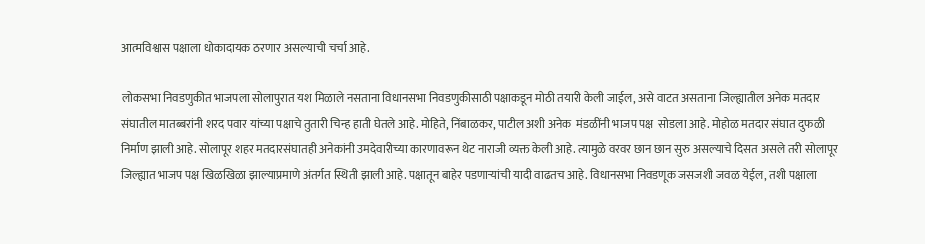आत्मविश्वास पक्षाला धोकादायक ठरणार असल्याची चर्चा आहे.

लोकसभा निवडणुकीत भाजपला सोलापुरात यश मिळाले नसताना विधानसभा निवडणुकीसाठी पक्षाकडून मोठी तयारी केली जाईल, असे वाटत असताना जिल्ह्यातील अनेक मतदार संघातील मातब्बरांनी शरद पवार यांच्या पक्षाचे तुतारी चिन्ह हाती घेतले आहे. मोहिते, निंबाळकर, पाटील अशी अनेक  मंडळींनी भाजप पक्ष  सोडला आहे. मोहोळ मतदार संघात दुफळी निर्माण झाली आहे. सोलापूर शहर मतदारसंघातही अनेकांनी उमदेवारीच्या कारणावरून थेट नाराजी व्यक्त केली आहे. त्यामुळे वरवर छान छान सुरु असल्याचे दिसत असले तरी सोलापूर जिल्ह्यात भाजप पक्ष खिळखिळा झाल्याप्रमाणे अंतर्गत स्थिती झाली आहे. पक्षातून बाहेर पडणाऱ्यांची यादी वाढतच आहे. विधानसभा निवडणूक जसजशी जवळ येईल, तशी पक्षाला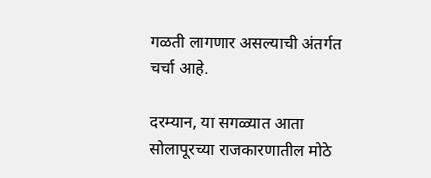गळती लागणार असल्याची अंतर्गत चर्चा आहे.

दरम्यान, या सगळ्यात आता सोलापूरच्या राजकारणातील मोठे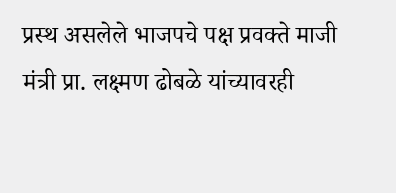प्रस्थ असलेले भाजपचे पक्ष प्रवक्ते माजी मंत्री प्रा. लक्ष्मण ढोबळे यांच्यावरही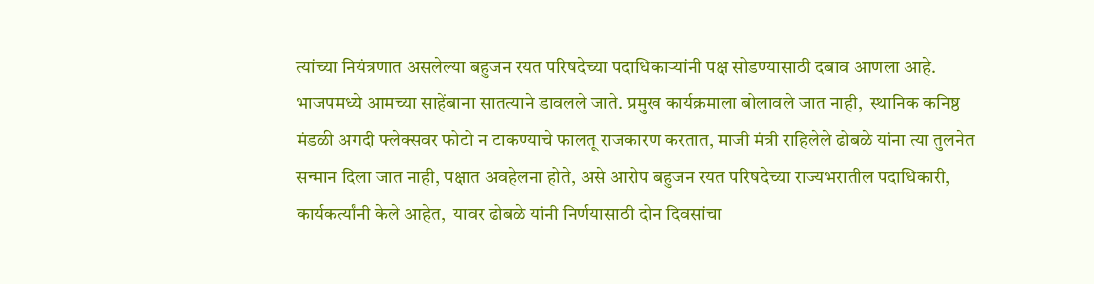त्यांच्या नियंत्रणात असलेल्या बहुजन रयत परिषदेच्या पदाधिकाऱ्यांनी पक्ष सोडण्यासाठी दबाव आणला आहे. भाजपमध्ये आमच्या साहेंबाना सातत्याने डावलले जाते. प्रमुख कार्यक्रमाला बोलावले जात नाही,  स्थानिक कनिष्ठ मंडळी अगदी फ्लेक्सवर फोटो न टाकण्याचे फालतू राजकारण करतात, माजी मंत्री राहिलेले ढोबळे यांना त्या तुलनेत सन्मान दिला जात नाही, पक्षात अवहेलना होते, असे आरोप बहुजन रयत परिषदेच्या राज्यभरातील पदाधिकारी, कार्यकर्त्यांनी केले आहेत,  यावर ढोबळे यांनी निर्णयासाठी दोन दिवसांचा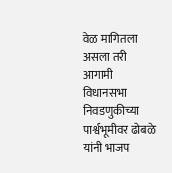वेळ मागितला असला तरी आगामी विधानसभा निवडणुकीच्या पार्श्वभूमीवर ढोबळे यांनी भाजप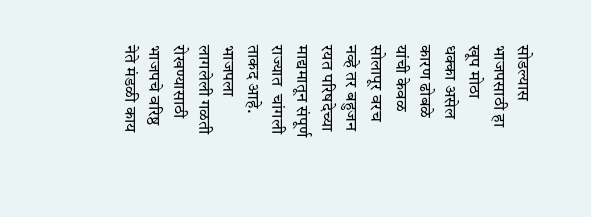सोडल्यास भाजपसाठी हा खूप मोठा धक्का असेल कारण ढोबळे यांची केवळ सोलापूर वरच नव्हे तर बहुजन रयत परिषदेच्या माद्यमातून संपूर्ण राज्यात  चांगली ताकद आहे. भाजपला लागलेली गळती रोखण्यासाठी भाजपचे वरिष्ठ नेते मंडळी काय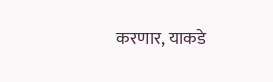करणार, याकडे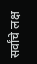सर्वांचे लक्ष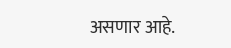असणार आहे.